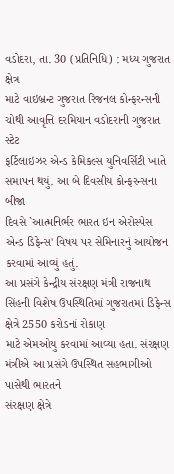વડોદરા, તા. 30 (પ્રતિનિધિ) : મધ્ય ગુજરાત ક્ષેત્ર
માટે વાઇબ્રન્ટ ગુજરાત રિજનલ કોન્ફરન્સની ચોથી આવૃત્તિ દરમિયાન વડોદરાની ગુજરાત સ્ટેટ
ફર્ટિલાઇઝર એન્ડ કેમિકલ્સ યુનિવર્સિટી ખાતે સમાપન થયું. આ બે દિવસીય કોન્ફરન્સના બીજા
દિવસે `આત્મનિર્ભર ભારત ઇન એરોસ્પેસ એન્ડ ડિફેન્સ' વિષય પર સેમિનારનું આયોજન કરવામાં આવ્યું હતું.
આ પ્રસંગે કેન્દ્રીય સંરક્ષણ મંત્રી રાજનાથ સિંહની વિશેષ ઉપસ્થિતિમાં ગુજરાતમાં ડિફેન્સ
ક્ષેત્રે 2550 કરોડનાં રોકાણ
માટે એમઓયુ કરવામાં આવ્યા હતા. સંરક્ષણ મંત્રીએ આ પ્રસંગે ઉપસ્થિત સહભાગીઓ પાસેથી ભારતને
સંરક્ષણ ક્ષેત્રે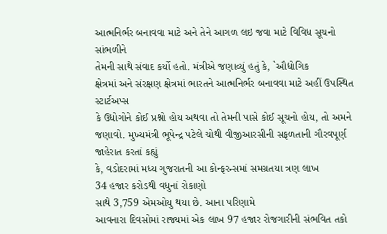આત્મનિર્ભર બનાવવા માટે અને તેને આગળ લઇ જવા માટે વિવિધ સૂચનો સાંભળીને
તેમની સાથે સંવાદ કર્યો હતો. મંત્રીએ જણાવ્યું હતું કે, `ઔદ્યોગિક
ક્ષેત્રમાં અને સંરક્ષણ ક્ષેત્રમાં ભારતને આત્મનિર્ભર બનાવવા માટે અહીં ઉપસ્થિત સ્ટાર્ટઅપ્સ
કે ઉદ્યોગોને કોઈ પ્રશ્નો હોય અથવા તો તેમની પાસે કોઈ સૂચનો હોય, તો અમને જણાવો. મુખ્યમંત્રી ભૂપેન્દ્ર પટેલે ચોથી વીજીઆરસીની સફળતાની ગૌરવપૂર્ણ જાહેરાત કરતાં કહ્યું
કે, વડોદરામાં મધ્ય ગુજરાતની આ કોન્ફરન્સમાં સમગ્રતયા ત્રણ લાખ
34 હજાર કરોડથી વધુનાં રોકાણો
સાથે 3,759 એમઓયુ થયા છે. આના પરિણામે
આવનારા દિવસોમાં રાજ્યમાં એક લાખ 97 હજાર રોજગારીની સંભવિત તકો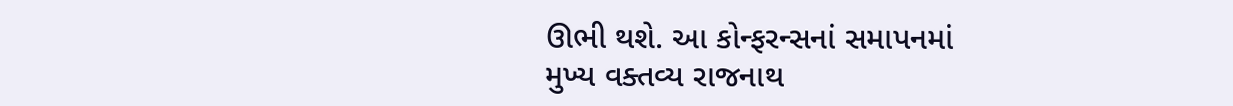ઊભી થશે. આ કોન્ફરન્સનાં સમાપનમાં
મુખ્ય વક્તવ્ય રાજનાથ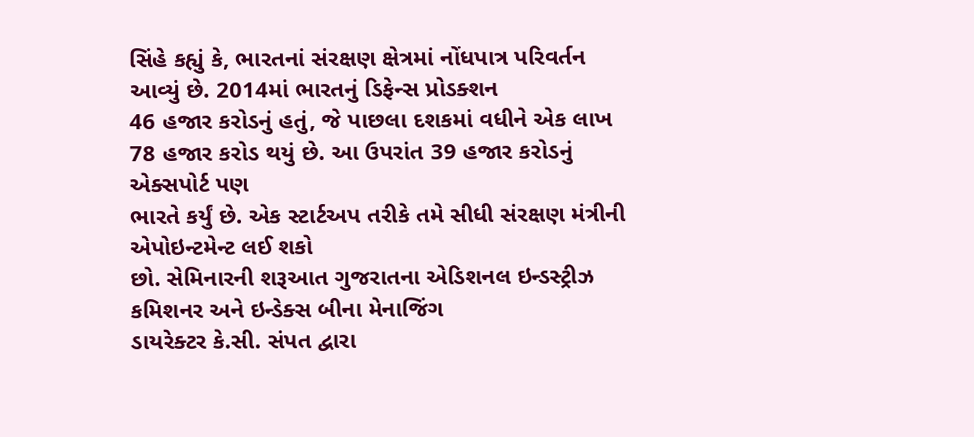સિંહે કહ્યું કે, ભારતનાં સંરક્ષણ ક્ષેત્રમાં નોંધપાત્ર પરિવર્તન આવ્યું છે. 2014માં ભારતનું ડિફેન્સ પ્રોડક્શન
46 હજાર કરોડનું હતું, જે પાછલા દશકમાં વધીને એક લાખ 78 હજાર કરોડ થયું છે. આ ઉપરાંત 39 હજાર કરોડનું એક્સપોર્ટ પણ
ભારતે કર્યું છે. એક સ્ટાર્ટઅપ તરીકે તમે સીધી સંરક્ષણ મંત્રીની એપોઇન્ટમેન્ટ લઈ શકો
છો. સેમિનારની શરૂઆત ગુજરાતના એડિશનલ ઇન્ડસ્ટ્રીઝ કમિશનર અને ઇન્ડેક્સ બીના મેનાજિંગ
ડાયરેક્ટર કે.સી. સંપત દ્વારા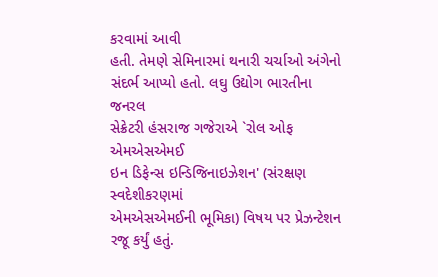કરવામાં આવી
હતી. તેમણે સેમિનારમાં થનારી ચર્ચાઓ અંગેનો સંદર્ભ આપ્યો હતો. લઘુ ઉદ્યોગ ભારતીના જનરલ
સેક્રેટરી હંસરાજ ગજેરાએ `રોલ ઓફ એમએસએમઈ
ઇન ડિફેન્સ ઇન્ડિજિનાઇઝેશન' (સંરક્ષણ સ્વદેશીકરણમાં
એમએસએમઈની ભૂમિકા) વિષય પર પ્રેઝન્ટેશન રજૂ કર્યું હતું.